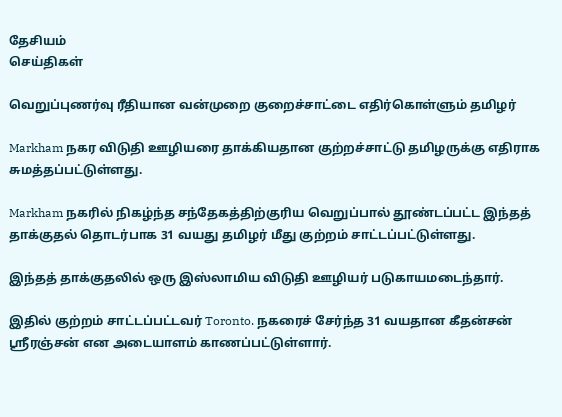தேசியம்
செய்திகள்

வெறுப்புணர்வு ரீதியான வன்முறை குறைச்சாட்டை எதிர்கொள்ளும் தமிழர்

Markham நகர விடுதி ஊழியரை தாக்கியதான குற்றச்சாட்டு தமிழருக்கு எதிராக சுமத்தப்பட்டுள்ளது.

Markham நகரில் நிகழ்ந்த சந்தேகத்திற்குரிய வெறுப்பால் தூண்டப்பட்ட இந்தத் தாக்குதல் தொடர்பாக 31 வயது தமிழர் மீது குற்றம் சாட்டப்பட்டுள்ளது.

இந்தத் தாக்குதலில் ஒரு இஸ்லாமிய விடுதி ஊழியர் படுகாயமடைந்தார்.

இதில் குற்றம் சாட்டப்பட்டவர் Toronto. நகரைச் சேர்ந்த 31 வயதான கீதன்சன் ஸ்ரீரஞ்சன் என அடையாளம் காணப்பட்டுள்ளார்.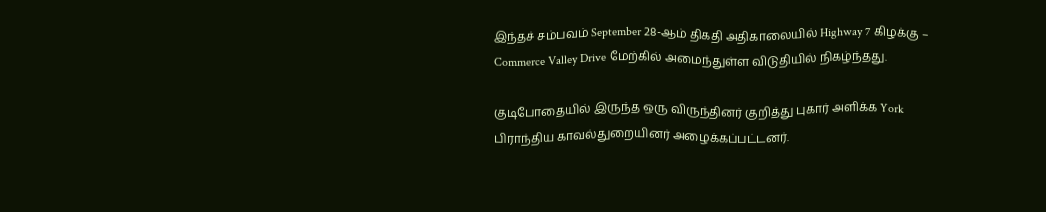இந்தச் சம்பவம் September 28-ஆம் திகதி அதிகாலையில் Highway 7 கிழக்கு – Commerce Valley Drive மேற்கில் அமைந்துள்ள விடுதியில் நிகழ்ந்தது.

குடிபோதையில் இருந்த ஒரு விருந்தினர் குறித்து புகார் அளிக்க York பிராந்திய காவல்துறையினர் அழைக்கப்பட்டனர்.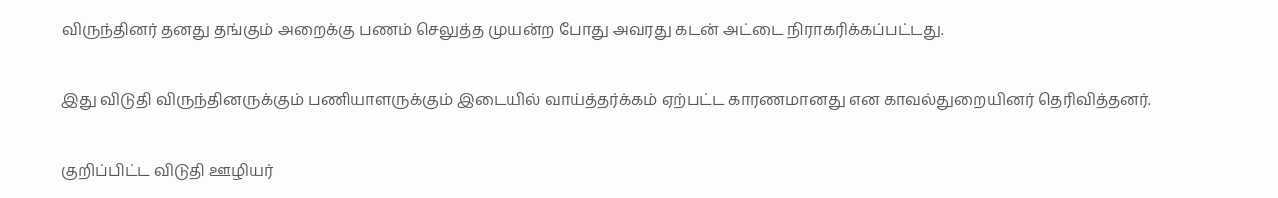விருந்தினர் தனது தங்கும் அறைக்கு பணம் செலுத்த முயன்ற போது அவரது கடன் அட்டை நிராகரிக்கப்பட்டது.

இது விடுதி விருந்தினருக்கும் பணியாளருக்கும் இடையில் வாய்த்தர்க்கம் ஏற்பட்ட காரணமானது என காவல்துறையினர் தெரிவித்தனர்.

குறிப்பிட்ட விடுதி ஊழியர்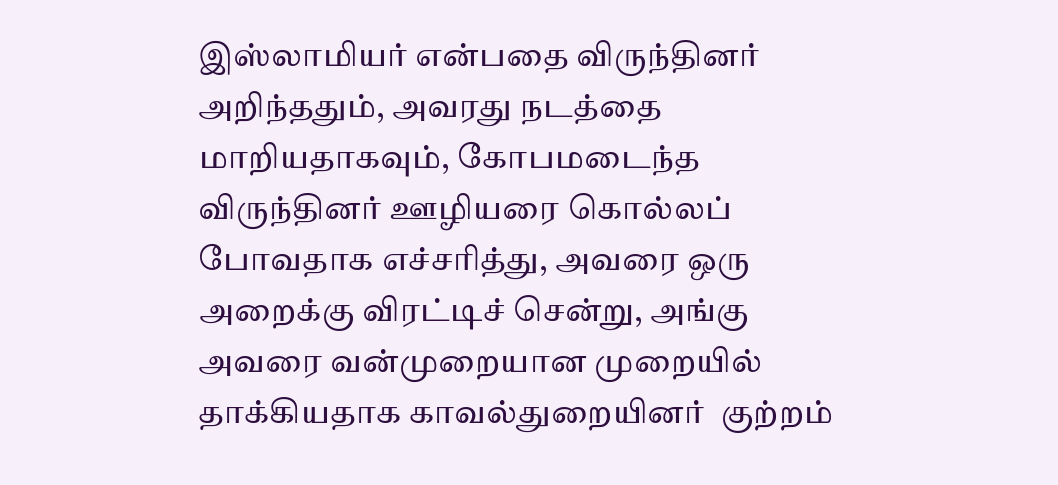இஸ்லாமியர் என்பதை விருந்தினர் அறிந்ததும், அவரது நடத்தை மாறியதாகவும், கோபமடைந்த விருந்தினர் ஊழியரை கொல்லப் போவதாக எச்சரித்து, அவரை ஒரு அறைக்கு விரட்டிச் சென்று, அங்கு அவரை வன்முறையான முறையில் தாக்கியதாக காவல்துறையினர்  குற்றம்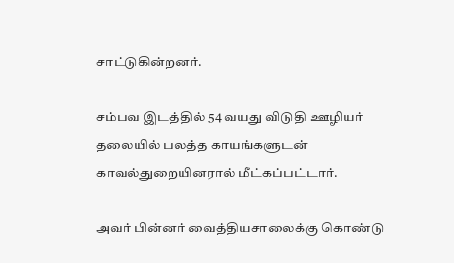சாட்டுகின்றனர்.

சம்பவ இடத்தில் 54 வயது விடுதி ஊழியர் தலையில் பலத்த காயங்களுடன் காவல்துறையினரால் மீட்கப்பட்டார்.

அவர் பின்னர் வைத்தியசாலைக்கு கொண்டு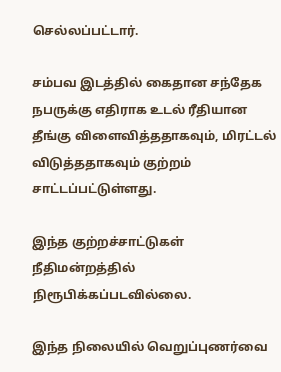செல்லப்பட்டார்.

சம்பவ இடத்தில் கைதான சந்தேக நபருக்கு எதிராக உடல் ரீதியான தீங்கு விளைவித்ததாகவும், மிரட்டல் விடுத்ததாகவும் குற்றம் சாட்டப்பட்டுள்ளது.

இந்த குற்றச்சாட்டுகள் நீதிமன்றத்தில் நிரூபிக்கப்படவில்லை.

இந்த நிலையில் வெறுப்புணர்வை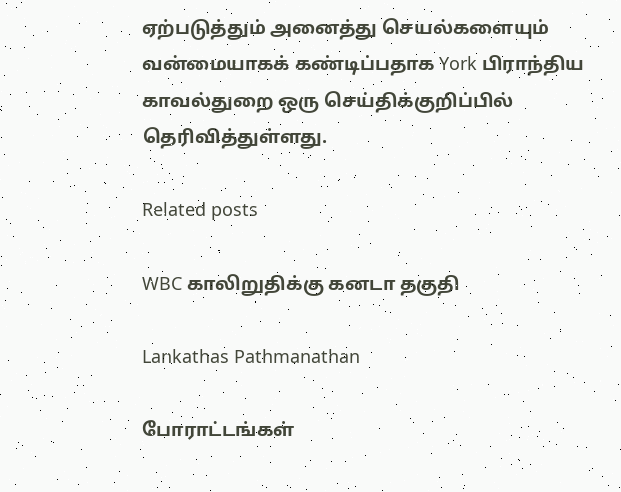ஏற்படுத்தும் அனைத்து செயல்களையும் வன்மையாகக் கண்டிப்பதாக York பிராந்திய காவல்துறை ஒரு செய்திக்குறிப்பில் தெரிவித்துள்ளது.

Related posts

WBC காலிறுதிக்கு கனடா தகுதி

Lankathas Pathmanathan

போராட்டங்கள்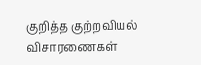குறித்த குற்றவியல் விசாரணைகள்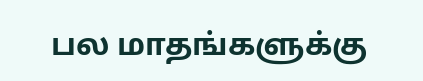பல மாதங்களுக்கு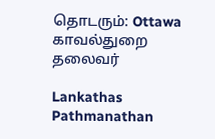தொடரும்: Ottawa காவல்துறை தலைவர்

Lankathas Pathmanathan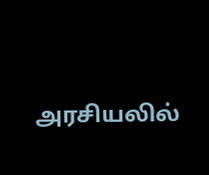அரசியலில்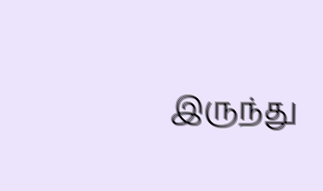இருந்து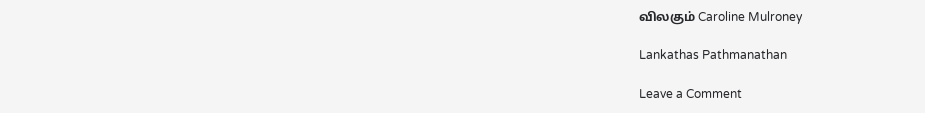விலகும் Caroline Mulroney

Lankathas Pathmanathan

Leave a Comment